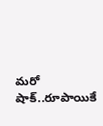మరో షాక్..రూపాయికే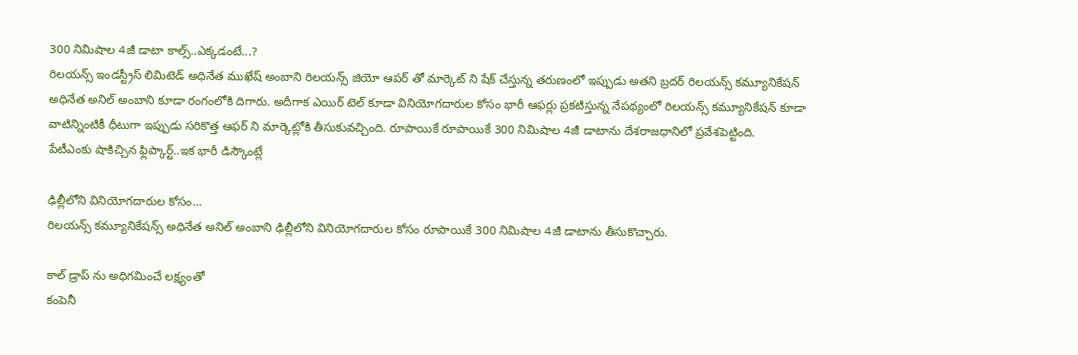300 నిమిషాల 4జీ డాటా కాల్స్..ఎక్కడంటే...?
రిలయన్స్ ఇండస్ట్రీస్ లిమిటెడ్ అధినేత ముఖేష్ అంబాని రిలయన్స్ జియో ఆపర్ తో మార్కెట్ ని షేక్ చేస్తున్న తరుణంలో ఇప్పుడు అతని బ్రదర్ రిలయన్స్ కమ్యూనికేషన్ అధినేత అనిల్ అంబాని కూడా రంగంలోకి దిగారు. అదీగాక ఎయిర్ టెల్ కూడా వినియోగదారుల కోసం భారీ ఆఫర్లు ప్రకటిస్తున్న నేపథ్యంలో రిలయన్స్ కమ్యూనికేషన్ కూడా వాటిన్నింటికీ ధీటుగా ఇప్పుడు సరికొత్త ఆఫర్ ని మార్కెట్లోకి తీసుకువచ్చింది. రూపాయికే రూపాయికే 300 నిమిషాల 4జీ డాటాను దేశరాజధానిలో ప్రవేశపెట్టింది.
పేటీఎంకు షాకిచ్చిన ఫ్లిప్కార్ట్..ఇక భారీ డిస్కౌంట్లే

ఢిల్లీలోని వినియోగదారుల కోసం...
రిలయన్స్ కమ్యూనికేషన్స్ అధినేత అనిల్ అంబాని ఢిల్లీలోని వినియోగదారుల కోసం రూపాయికే 300 నిమిషాల 4జీ డాటాను తీసుకొచ్చారు.

కాల్ డ్రాప్ ను అధిగమించే లక్ష్యంతో
కంపెనీ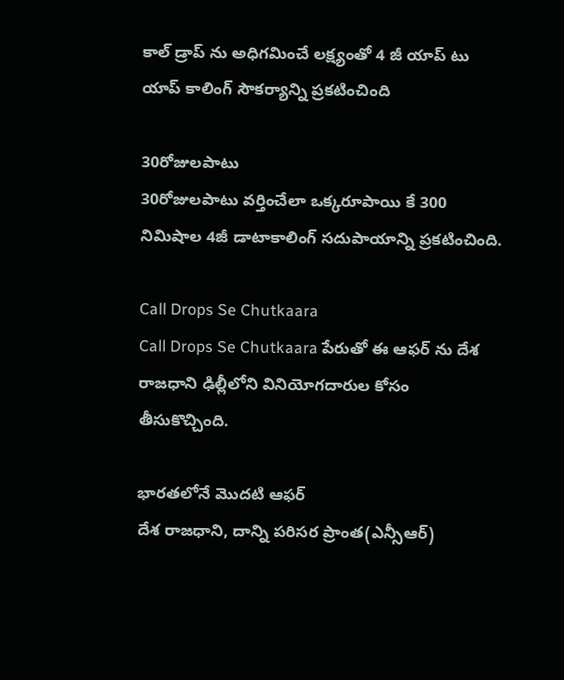కాల్ డ్రాప్ ను అధిగమించే లక్ష్యంతో 4 జీ యాప్ టు యాప్ కాలింగ్ సౌకర్యాన్ని ప్రకటించింది

30రోజులపాటు
30రోజులపాటు వర్తించేలా ఒక్కరూపాయి కే 300 నిమిషాల 4జీ డాటాకాలింగ్ సదుపాయాన్ని ప్రకటించింది.

Call Drops Se Chutkaara
Call Drops Se Chutkaara పేరుతో ఈ ఆఫర్ ను దేశ రాజధాని ఢిల్లీలోని వినియోగదారుల కోసం తీసుకొచ్చింది.

భారతలోనే మొదటి ఆఫర్
దేశ రాజధాని, దాన్ని పరిసర ప్రాంత(ఎన్సీఆర్)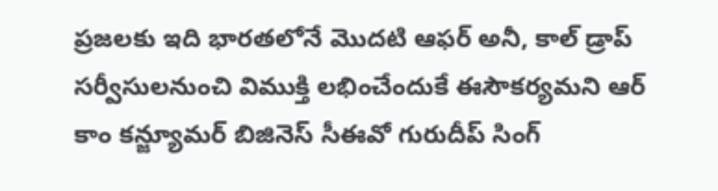ప్రజలకు ఇది భారతలోనే మొదటి ఆఫర్ అనీ, కాల్ డ్రాప్ సర్వీసులనుంచి విముక్తి లభించేందుకే ఈసౌకర్యమని ఆర్ కాం కన్జ్యూమర్ బిజినెస్ సీఈవో గురుదీప్ సింగ్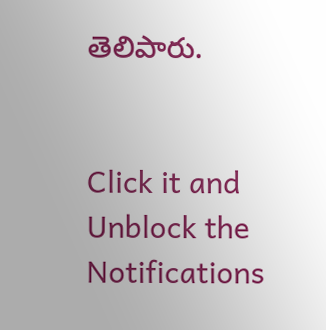తెలిపారు.


Click it and Unblock the Notifications